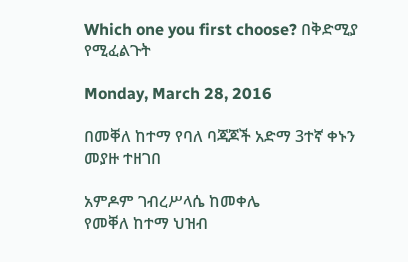Which one you first choose? በቅድሚያ የሚፈልጉት

Monday, March 28, 2016

በመቐለ ከተማ የባለ ባጃጆች አድማ 3ተኛ ቀኑን መያዙ ተዘገበ

አምዶም ገብረሥላሴ ከመቀሌ
የመቐለ ከተማ ህዝብ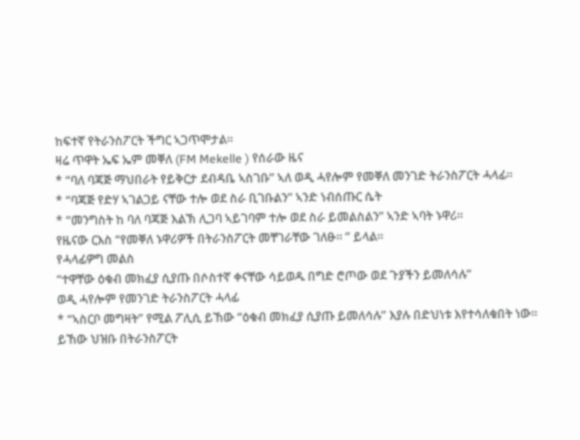ከፍተኛ የትራንስፖርት ችግር ኣጋጥሞታል።
ዛሬ ጥዋት ኤፍ ኤም መቐለ (FM Mekelle ) የሰራው ዜና
* “ባለ ባጃጅ ማህበራት የይቅርታ ደብዳቤ ኣስገቡ” ኣለ ወዲ ሓየሎም የመቐለ መንገድ ትራንስፖርት ሓላፊ።
* “ባጃጅ የድሃ ኣገልጋይ ናቸው ተሎ ወደ ስራ ቢገቡልን” ኣንድ ነብሰጡር ሴት
* “መንግስት ከ ባለ ባጃጅ እልኽ ሊጋባ ኣይገባም ተሎ ወደ ስራ ይመልስልን” ኣንድ ኣባት ኑዋሪ።
የዜናው ርእስ “የመቐለ ኑዋሪዎች በትራንስፖርት መቸገራቸው ገለፁ። ” ይላል።
የሓላፊዎግ መልስ
“ተዋቸው ዕቁብ መክፈያ ሲያጡ በሶስተኛ ቀናቸው ሳይወዱ በግድ ሮጦው ወደ ጉያችን ይመለሳሉ”
ወዲ ሓየሎም የመንገድ ትራንስፖርት ሓላፊ
* “ኣስርቦ መግዛት” የሚል ፖሊሲ ይኸው “ዕቁብ መክፈያ ሲያጡ ይመለሳሉ” እያሉ በድህነቱ እየተሳለቁበት ነው።
ይኸው ህዝቡ በትራንስፖርት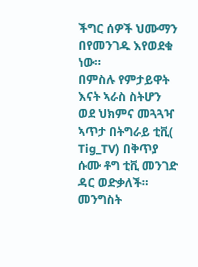ችግር ሰዎች ህሙማን በየመንገዱ እየወደቁ ነው።
በምስሉ የምታይዋት እናት ኣራስ ስትሆን ወደ ህክምና መጓጓዣ ኣጥታ በትግራይ ቲቪ( Tig_TV) በቅጥያ ሱሙ ቶግ ቲቪ መንገድ ዳር ወድቃለች።
መንግስት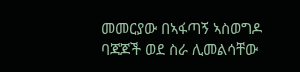መመርያው በኣፋጣኝ ኣስወግዶ ባጃጆች ወደ ስራ ሊመልሳቸው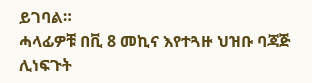ይገባል።
ሓላፊዎቹ በቪ 8 መኪና እየተጓዙ ህዝቡ ባጃጅ ሊነፍጉት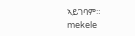ኣይገባም።
mekele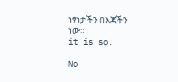ነፃነታችን በእጃችን ነው።
it is so.

No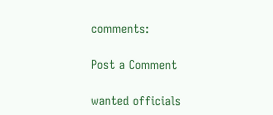comments:

Post a Comment

wanted officials